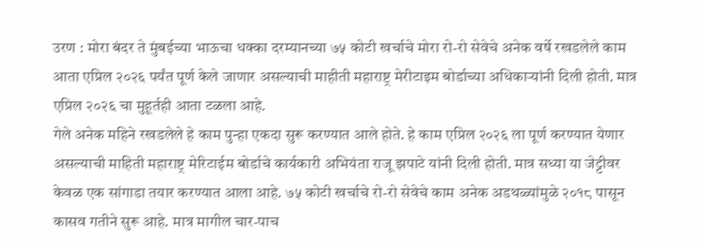उरण : मोरा बंदर ते मुंबईच्या भाऊचा धक्का दरम्यानच्या ७५ कोटी खर्चाचे मोरा रो-रो सेवेचे अनेक वर्षे रखडलेले काम आता एप्रिल २०२६ पर्यंत पूर्ण केले जाणार असल्याची माहीती महाराष्ट्र मेरीटाइम बोर्डाच्या अधिकाऱ्यांनी दिली होती. मात्र एप्रिल २०२६ चा मुहूर्तही आता टळला आहे.
गेले अनेक महिने रखडलेले हे काम पुन्हा एकदा सुरू करण्यात आले होते. हे काम एप्रिल २०२६ ला पूर्ण करण्यात येणार असल्याची माहिती महाराष्ट्र मेरिटाईम बोर्डाचे कार्यकारी अभियंता राजू झपाटे यांनी दिली होती. मात्र सध्या या जेट्टीवर केवळ एक सांगाडा तयार करण्यात आला आहे. ७५ कोटी खर्चाचे रो-रो सेवेचे काम अनेक अडथळ्यांमुळे २०१८ पासून कासव गतीने सुरू आहे. मात्र मागील चार-पाच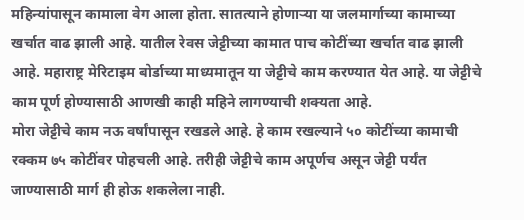महिन्यांपासून कामाला वेग आला होता. सातत्याने होणाऱ्या या जलमार्गाच्या कामाच्या खर्चात वाढ झाली आहे. यातील रेवस जेट्टीच्या कामात पाच कोटींच्या खर्चात वाढ झाली आहे. महाराष्ट्र मेरिटाइम बोर्डाच्या माध्यमातून या जेट्टीचे काम करण्यात येत आहे. या जेट्टीचे काम पूर्ण होण्यासाठी आणखी काही महिने लागण्याची शक्यता आहे.
मोरा जेट्टीचे काम नऊ वर्षांपासून रखडले आहे. हे काम रखल्याने ५० कोटींच्या कामाची रक्कम ७५ कोटींवर पोहचली आहे. तरीही जेट्टीचे काम अपूर्णच असून जेट्टी पर्यंत जाण्यासाठी मार्ग ही होऊ शकलेला नाही.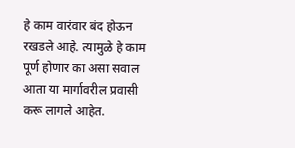हे काम वारंवार बंद होऊन रखडले आहे. त्यामुळे हे काम पूर्ण होणार का असा सवाल आता या मार्गावरील प्रवासी करू लागले आहेत.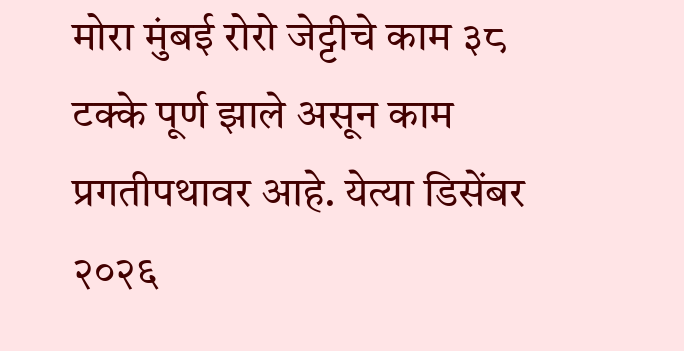मोरा मुंबई रोरो जेट्टीचे काम ३८ टक्के पूर्ण झाले असून काम प्रगतीपथावर आहे. येत्या डिसेंबर २०२६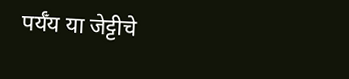पर्यँय या जेट्टीचे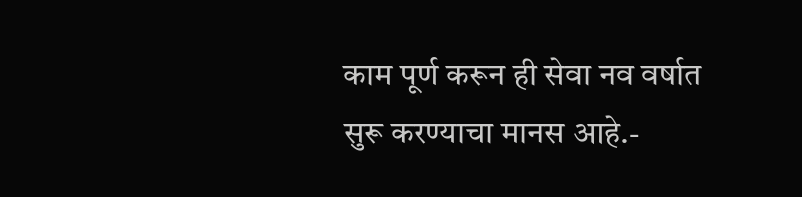काम पूर्ण करून ही सेवा नव वर्षात सुरू करण्याचा मानस आहे.-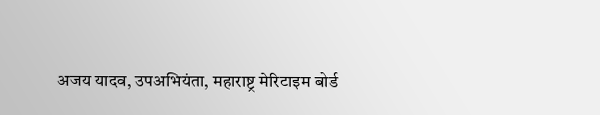अजय यादव, उपअभियंता, महाराष्ट्र मेरिटाइम बोर्ड